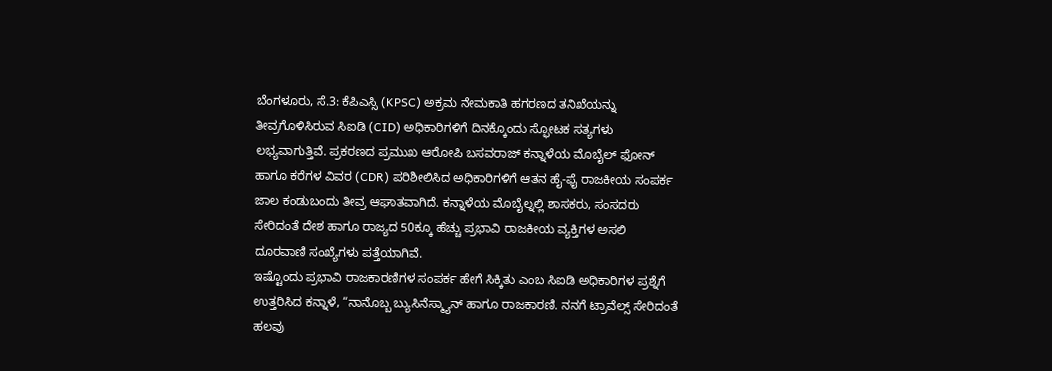ಬೆಂಗಳೂರು, ಸೆ.3: ಕೆಪಿಎಸ್ಸಿ (KPSC) ಅಕ್ರಮ ನೇಮಕಾತಿ ಹಗರಣದ ತನಿಖೆಯನ್ನು ತೀವ್ರಗೊಳಿಸಿರುವ ಸಿಐಡಿ (CID) ಅಧಿಕಾರಿಗಳಿಗೆ ದಿನಕ್ಕೊಂದು ಸ್ಫೋಟಕ ಸತ್ಯಗಳು ಲಭ್ಯವಾಗುತ್ತಿವೆ. ಪ್ರಕರಣದ ಪ್ರಮುಖ ಆರೋಪಿ ಬಸವರಾಜ್ ಕನ್ನಾಳೆಯ ಮೊಬೈಲ್ ಫೋನ್ ಹಾಗೂ ಕರೆಗಳ ವಿವರ (CDR) ಪರಿಶೀಲಿಸಿದ ಅಧಿಕಾರಿಗಳಿಗೆ ಆತನ ಹೈ-ಫೈ ರಾಜಕೀಯ ಸಂಪರ್ಕ ಜಾಲ ಕಂಡುಬಂದು ತೀವ್ರ ಆಘಾತವಾಗಿದೆ. ಕನ್ನಾಳೆಯ ಮೊಬೈಲ್ನಲ್ಲಿ ಶಾಸಕರು, ಸಂಸದರು ಸೇರಿದಂತೆ ದೇಶ ಹಾಗೂ ರಾಜ್ಯದ 50ಕ್ಕೂ ಹೆಚ್ಚು ಪ್ರಭಾವಿ ರಾಜಕೀಯ ವ್ಯಕ್ತಿಗಳ ಅಸಲಿ ದೂರವಾಣಿ ಸಂಖ್ಯೆಗಳು ಪತ್ತೆಯಾಗಿವೆ.
ಇಷ್ಟೊಂದು ಪ್ರಭಾವಿ ರಾಜಕಾರಣಿಗಳ ಸಂಪರ್ಕ ಹೇಗೆ ಸಿಕ್ಕಿತು ಎಂಬ ಸಿಐಡಿ ಅಧಿಕಾರಿಗಳ ಪ್ರಶ್ನೆಗೆ ಉತ್ತರಿಸಿದ ಕನ್ನಾಳೆ, “ನಾನೊಬ್ಬ ಬ್ಯುಸಿನೆಸ್ಮ್ಯಾನ್ ಹಾಗೂ ರಾಜಕಾರಣಿ. ನನಗೆ ಟ್ರಾವೆಲ್ಸ್ ಸೇರಿದಂತೆ ಹಲವು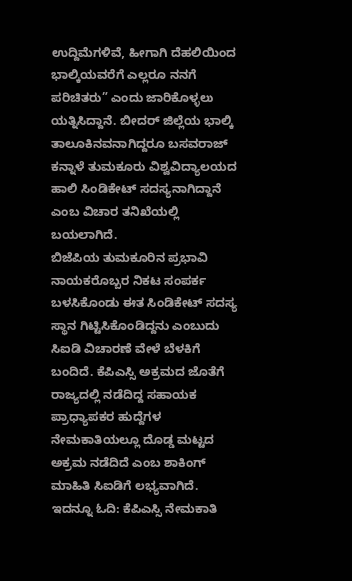ಉದ್ದಿಮೆಗಳಿವೆ, ಹೀಗಾಗಿ ದೆಹಲಿಯಿಂದ ಭಾಲ್ಕಿಯವರೆಗೆ ಎಲ್ಲರೂ ನನಗೆ ಪರಿಚಿತರು” ಎಂದು ಜಾರಿಕೊಳ್ಳಲು ಯತ್ನಿಸಿದ್ದಾನೆ. ಬೀದರ್ ಜಿಲ್ಲೆಯ ಭಾಲ್ಕಿ ತಾಲೂಕಿನವನಾಗಿದ್ದರೂ ಬಸವರಾಜ್ ಕನ್ನಾಳೆ ತುಮಕೂರು ವಿಶ್ವವಿದ್ಯಾಲಯದ ಹಾಲಿ ಸಿಂಡಿಕೇಟ್ ಸದಸ್ಯನಾಗಿದ್ದಾನೆ ಎಂಬ ವಿಚಾರ ತನಿಖೆಯಲ್ಲಿ ಬಯಲಾಗಿದೆ.
ಬಿಜೆಪಿಯ ತುಮಕೂರಿನ ಪ್ರಭಾವಿ ನಾಯಕರೊಬ್ಬರ ನಿಕಟ ಸಂಪರ್ಕ ಬಳಸಿಕೊಂಡು ಈತ ಸಿಂಡಿಕೇಟ್ ಸದಸ್ಯ ಸ್ಥಾನ ಗಿಟ್ಟಿಸಿಕೊಂಡಿದ್ದನು ಎಂಬುದು ಸಿಐಡಿ ವಿಚಾರಣೆ ವೇಳೆ ಬೆಳಕಿಗೆ ಬಂದಿದೆ. ಕೆಪಿಎಸ್ಸಿ ಅಕ್ರಮದ ಜೊತೆಗೆ ರಾಜ್ಯದಲ್ಲಿ ನಡೆದಿದ್ದ ಸಹಾಯಕ ಪ್ರಾಧ್ಯಾಪಕರ ಹುದ್ದೆಗಳ ನೇಮಕಾತಿಯಲ್ಲೂ ದೊಡ್ಡ ಮಟ್ಟದ ಅಕ್ರಮ ನಡೆದಿದೆ ಎಂಬ ಶಾಕಿಂಗ್ ಮಾಹಿತಿ ಸಿಐಡಿಗೆ ಲಭ್ಯವಾಗಿದೆ.
ಇದನ್ನೂ ಓದಿ: ಕೆಪಿಎಸ್ಸಿ ನೇಮಕಾತಿ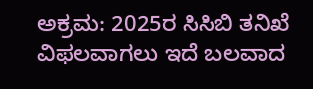ಅಕ್ರಮ: 2025ರ ಸಿಸಿಬಿ ತನಿಖೆ ವಿಫಲವಾಗಲು ಇದೆ ಬಲವಾದ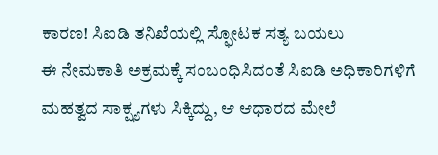ಕಾರಣ! ಸಿಐಡಿ ತನಿಖೆಯಲ್ಲಿ ಸ್ಫೋಟಕ ಸತ್ಯ ಬಯಲು
ಈ ನೇಮಕಾತಿ ಅಕ್ರಮಕ್ಕೆ ಸಂಬಂಧಿಸಿದಂತೆ ಸಿಐಡಿ ಅಧಿಕಾರಿಗಳಿಗೆ ಮಹತ್ವದ ಸಾಕ್ಷ್ಯಗಳು ಸಿಕ್ಕಿದ್ದು, ಆ ಆಧಾರದ ಮೇಲೆ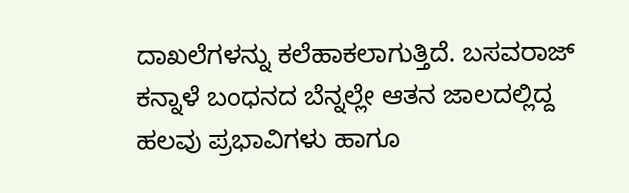ದಾಖಲೆಗಳನ್ನು ಕಲೆಹಾಕಲಾಗುತ್ತಿದೆ. ಬಸವರಾಜ್ ಕನ್ನಾಳೆ ಬಂಧನದ ಬೆನ್ನಲ್ಲೇ ಆತನ ಜಾಲದಲ್ಲಿದ್ದ ಹಲವು ಪ್ರಭಾವಿಗಳು ಹಾಗೂ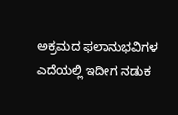ಅಕ್ರಮದ ಫಲಾನುಭವಿಗಳ ಎದೆಯಲ್ಲಿ ಇದೀಗ ನಡುಕ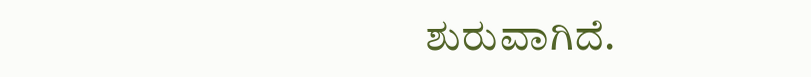ಶುರುವಾಗಿದೆ.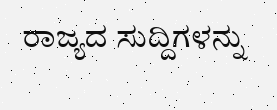ರಾಜ್ಯದ ಸುದ್ದಿಗಳನ್ನು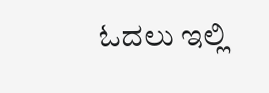ಓದಲು ಇಲ್ಲಿ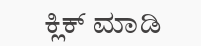ಕ್ಲಿಕ್ ಮಾಡಿ